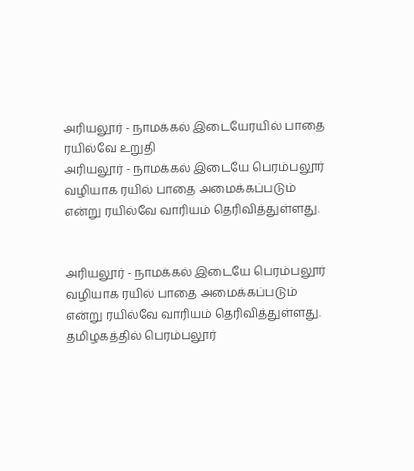அரியலூர் - நாமக்கல் இடையேரயில் பாதை ரயில்வே உறுதி
அரியலூர் - நாமக்கல் இடையே பெரம்பலூர் வழியாக ரயில் பாதை அமைக்கப்படும் என்று ரயில்வே வாரியம் தெரிவித்துள்ளது.


அரியலூர் - நாமக்கல் இடையே பெரம்பலூர் வழியாக ரயில் பாதை அமைக்கப்படும் என்று ரயில்வே வாரியம் தெரிவித்துள்ளது.
தமிழகத்தில் பெரம்பலூர்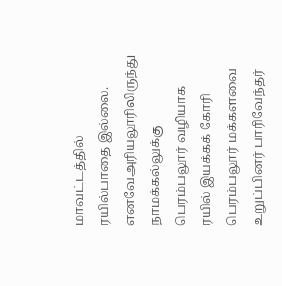மாவட்டத்தில் ரயில்பாதை இல்லை. எனவேஅரியலூரிலிருந்து நாமக்கல்லுக்கு பெரம்பலூர் வழியாக ரயில் இயக்கக் கோரி பெரம்பலூர் மக்களவை உறுப்பினர் பாரிவேந்தர்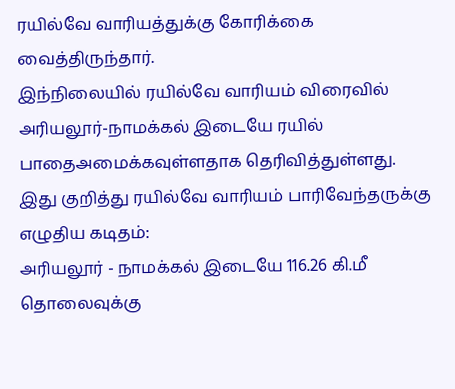ரயில்வே வாரியத்துக்கு கோரிக்கை வைத்திருந்தார்.
இந்நிலையில் ரயில்வே வாரியம் விரைவில் அரியலூர்-நாமக்கல் இடையே ரயில் பாதைஅமைக்கவுள்ளதாக தெரிவித்துள்ளது.
இது குறித்து ரயில்வே வாரியம் பாரிவேந்தருக்கு எழுதிய கடிதம்:
அரியலூர் - நாமக்கல் இடையே 116.26 கி.மீ தொலைவுக்கு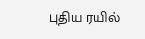புதிய ரயில்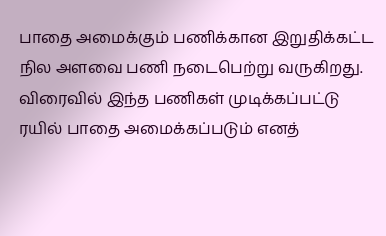பாதை அமைக்கும் பணிக்கான இறுதிக்கட்ட நில அளவை பணி நடைபெற்று வருகிறது. விரைவில் இந்த பணிகள் முடிக்கப்பட்டு ரயில் பாதை அமைக்கப்படும் எனத்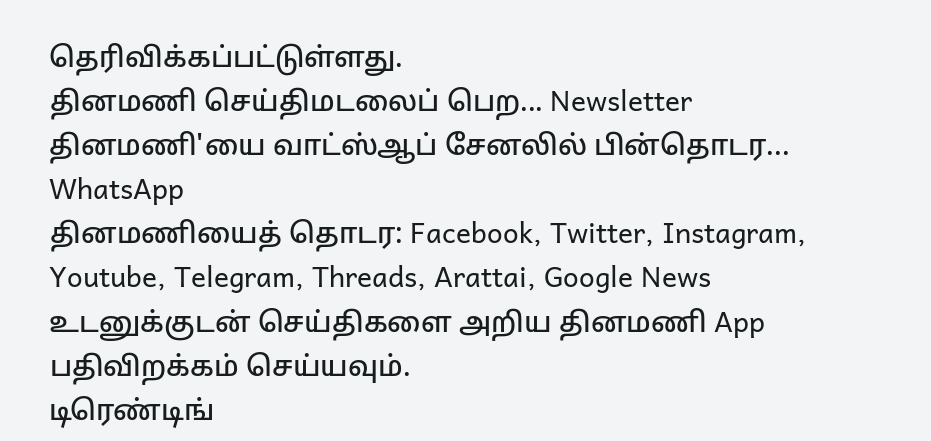தெரிவிக்கப்பட்டுள்ளது.
தினமணி செய்திமடலைப் பெற... Newsletter
தினமணி'யை வாட்ஸ்ஆப் சேனலில் பின்தொடர... WhatsApp
தினமணியைத் தொடர: Facebook, Twitter, Instagram, Youtube, Telegram, Threads, Arattai, Google News
உடனுக்குடன் செய்திகளை அறிய தினமணி App பதிவிறக்கம் செய்யவும்.
டிரெண்டிங்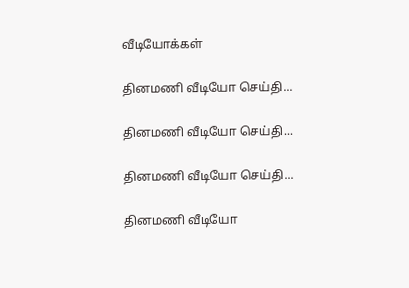வீடியோக்கள்

தினமணி வீடியோ செய்தி...

தினமணி வீடியோ செய்தி...

தினமணி வீடியோ செய்தி...

தினமணி வீடியோ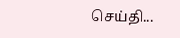செய்தி...